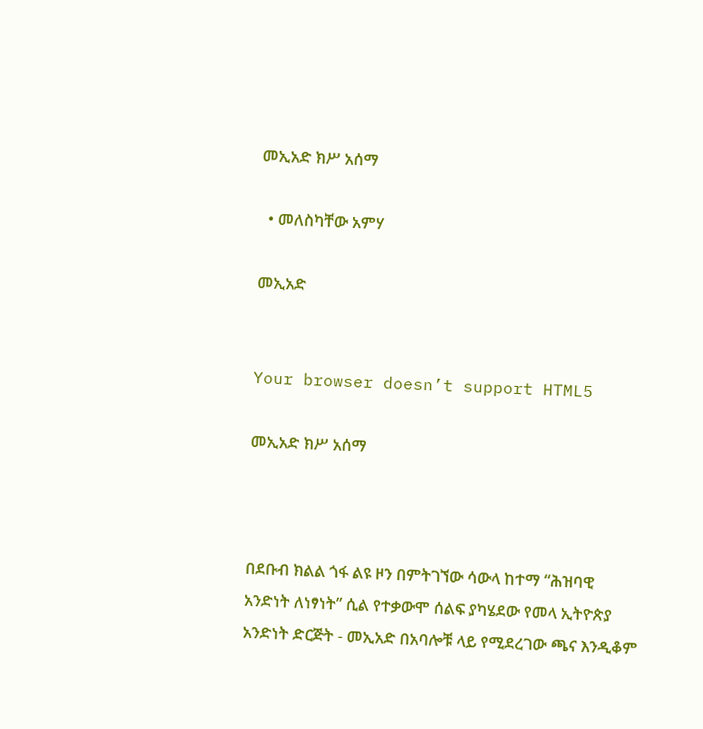መኢአድ ክሥ አሰማ

  • መለስካቸው አምሃ

መኢአድ


Your browser doesn’t support HTML5

መኢአድ ክሥ አሰማ



በደቡብ ክልል ጎፋ ልዩ ዞን በምትገኘው ሳውላ ከተማ “ሕዝባዊ አንድነት ለነፃነት” ሲል የተቃውሞ ሰልፍ ያካሄደው የመላ ኢትዮጵያ አንድነት ድርጅት - መኢአድ በአባሎቹ ላይ የሚደረገው ጫና እንዲቆም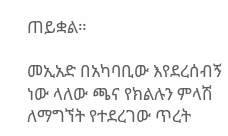ጠይቋል።

መኢአድ በአካባቢው እየደረሰብኝ ነው ላለው ጫና የክልሉን ምላሽ ለማግኘት የተደረገው ጥረት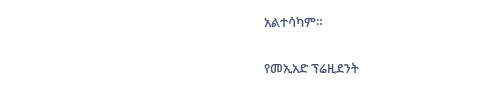አልተሳካም።

የመኢአድ ፕሬዚደንት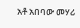አቶ አበባው መሃሪ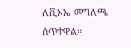ለቪኦኤ መግለጫ ሰጥተዋል።